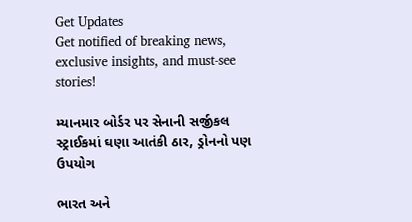Get Updates
Get notified of breaking news, exclusive insights, and must-see stories!

મ્યાનમાર બોર્ડર પર સેનાની સર્જીકલ સ્ટ્રાઈકમાં ઘણા આતંકી ઠાર, ડ્રોનનો પણ ઉપયોગ

ભારત અને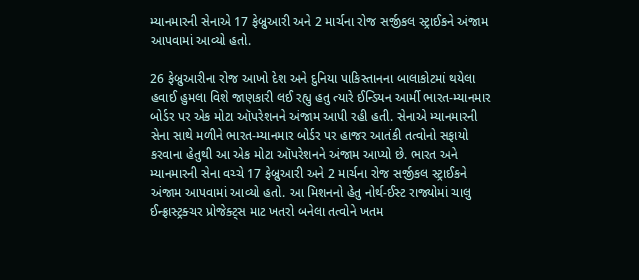મ્યાનમારની સેનાએ 17 ફેબ્રુઆરી અને 2 માર્ચના રોજ સર્જીકલ સ્ટ્રાઈકને અંજામ આપવામાં આવ્યો હતો.

26 ફેબ્રુઆરીના રોજ આખો દેશ અને દુનિયા પાકિસ્તાનના બાલાકોટમાં થયેલા હવાઈ હુમલા વિશે જાણકારી લઈ રહ્યુ હતુ ત્યારે ઈન્ડિયન આર્મી ભારત-મ્યાનમાર બોર્ડર પર એક મોટા ઑપરેશનને અંજામ આપી રહી હતી. સેનાએ મ્યાનમારની સેના સાથે મળીને ભારત-મ્યાનમાર બોર્ડર પર હાજર આતંકી તત્વોનો સફાયો કરવાના હેતુથી આ એક મોટા ઑપરેશનને અંજામ આપ્યો છે. ભારત અને મ્યાનમારની સેના વચ્ચે 17 ફેબ્રુઆરી અને 2 માર્ચના રોજ સર્જીકલ સ્ટ્રાઈકને અંજામ આપવામાં આવ્યો હતો. આ મિશનનો હેતુ નોર્થ-ઈસ્ટ રાજ્યોમાં ચાલુ ઈન્ફ્રાસ્ટ્રક્ચર પ્રોજેક્ટ્સ માટ ખતરો બનેલા તત્વોને ખતમ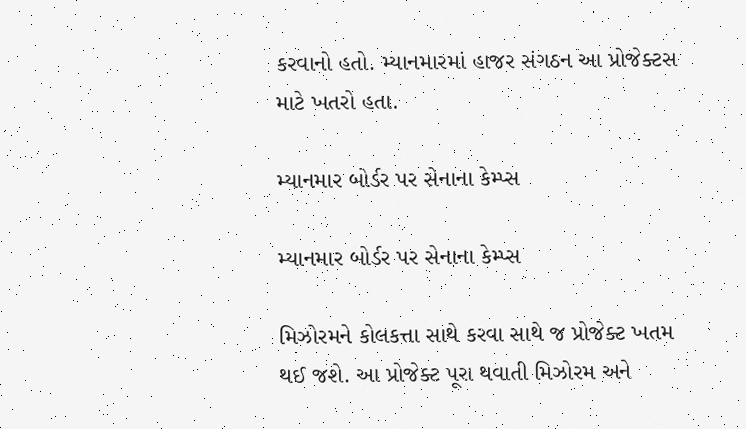કરવાનો હતો. મ્યાનમારમાં હાજર સંગઠન આ પ્રોજેક્ટસ માટે ખતરો હતા.

મ્યાનમાર બોર્ડર પર સેનાના કેમ્પ્સ

મ્યાનમાર બોર્ડર પર સેનાના કેમ્પ્સ

મિઝોરમને કોલકત્તા સાથે કરવા સાથે જ પ્રોજેક્ટ ખતમ થઈ જશે. આ પ્રોજેક્ટ પૂરા થવાતી મિઝોરમ અને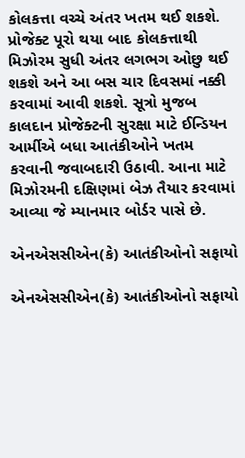કોલકત્તા વચ્ચે અંતર ખતમ થઈ શકશે. પ્રોજેક્ટ પૂરો થયા બાદ કોલકત્તાથી મિઝોરમ સુધી અંતર લગભગ ઓછુ થઈ શકશે અને આ બસ ચાર દિવસમાં નક્કી કરવામાં આવી શકશે. સૂત્રો મુજબ કાલદાન પ્રોજેક્ટની સુરક્ષા માટે ઈન્ડિયન આર્મીએ બધા આતંકીઓને ખતમ કરવાની જવાબદારી ઉઠાવી. આના માટે મિઝોરમની દક્ષિણમાં બેઝ તૈયાર કરવામાં આવ્યા જે મ્યાનમાર બોર્ડર પાસે છે.

એનએસસીએન(કે) આતંકીઓનો સફાયો

એનએસસીએન(કે) આતંકીઓનો સફાયો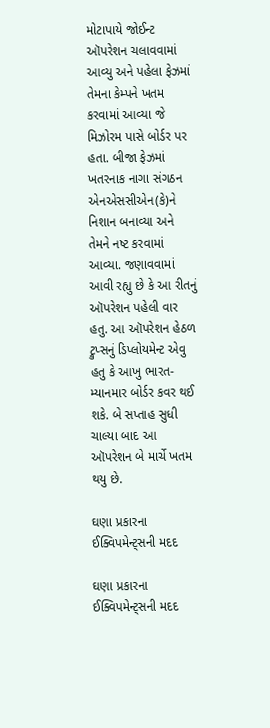મોટાપાયે જોઈન્ટ ઑપરેશન ચલાવવામાં આવ્યુ અને પહેલા ફેઝમાં તેમના કેમ્પને ખતમ કરવામાં આવ્યા જે મિઝોરમ પાસે બોર્ડર પર હતા. બીજા ફેઝમાં ખતરનાક નાગા સંગઠન એનએસસીએન(કે)ને નિશાન બનાવ્યા અને તેમને નષ્ટ કરવામાં આવ્યા. જણાવવામાં આવી રહ્યુ છે કે આ રીતનું ઑપરેશન પહેલી વાર હતુ. આ ઑપરેશન હેઠળ ટ્રુપ્સનું ડિપ્લોયમેન્ટ એવુ હતુ કે આખુ ભારત-મ્યાનમાર બોર્ડર કવર થઈ શકે. બે સપ્તાહ સુધી ચાલ્યા બાદ આ ઑપરેશન બે માર્ચે ખતમ થયુ છે.

ઘણા પ્રકારના ઈક્વિપમેન્ટ્સની મદદ

ઘણા પ્રકારના ઈક્વિપમેન્ટ્સની મદદ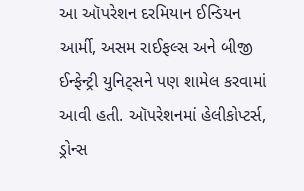આ ઑપરેશન દરમિયાન ઈન્ડિયન આર્મી, અસમ રાઈફલ્સ અને બીજી ઈન્ફેન્ટ્રી યુનિટ્સને પણ શામેલ કરવામાં આવી હતી. ઑપરેશનમાં હેલીકોપ્ટર્સ, ડ્રોન્સ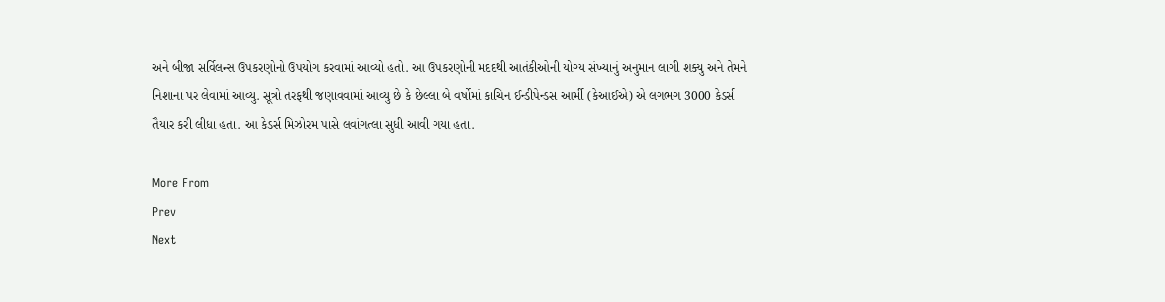અને બીજા સર્વિલન્સ ઉપકરણોનો ઉપયોગ કરવામાં આવ્યો હતો. આ ઉપકરણોની મદદથી આતંકીઓની યોગ્ય સંખ્યાનું અનુમાન લાગી શક્યુ અને તેમને નિશાના પર લેવામાં આવ્યુ. સૂત્રો તરફથી જણાવવામાં આવ્યુ છે કે છેલ્લા બે વર્ષોમાં કાચિન ઈન્ડીપેન્ડસ આર્મી (કેઆઈએ) એ લગભગ 3000 કેડર્સ તૈયાર કરી લીધા હતા. આ કેડર્સ મિઝોરમ પાસે લવાંગત્લા સુધી આવી ગયા હતા.

More From
Prev
Next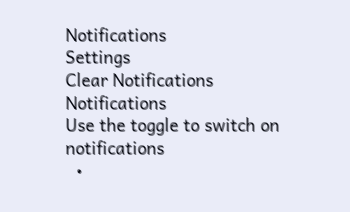Notifications
Settings
Clear Notifications
Notifications
Use the toggle to switch on notifications
  •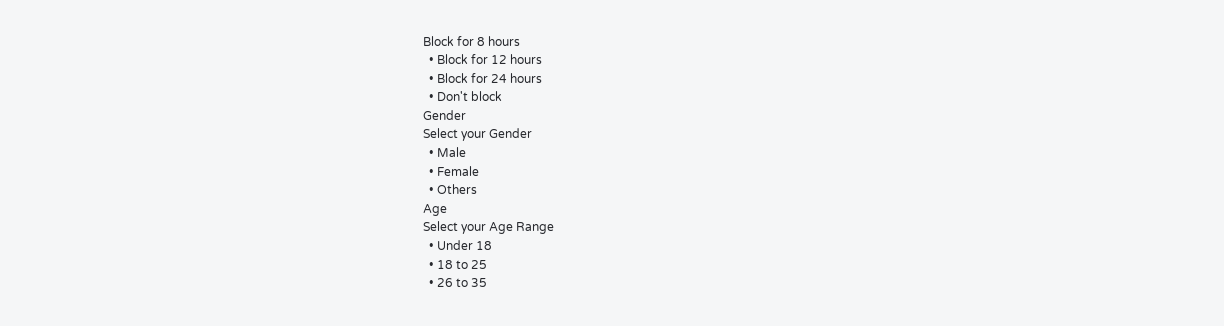Block for 8 hours
  • Block for 12 hours
  • Block for 24 hours
  • Don't block
Gender
Select your Gender
  • Male
  • Female
  • Others
Age
Select your Age Range
  • Under 18
  • 18 to 25
  • 26 to 35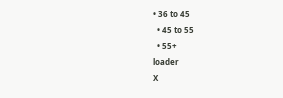• 36 to 45
  • 45 to 55
  • 55+
loader
X